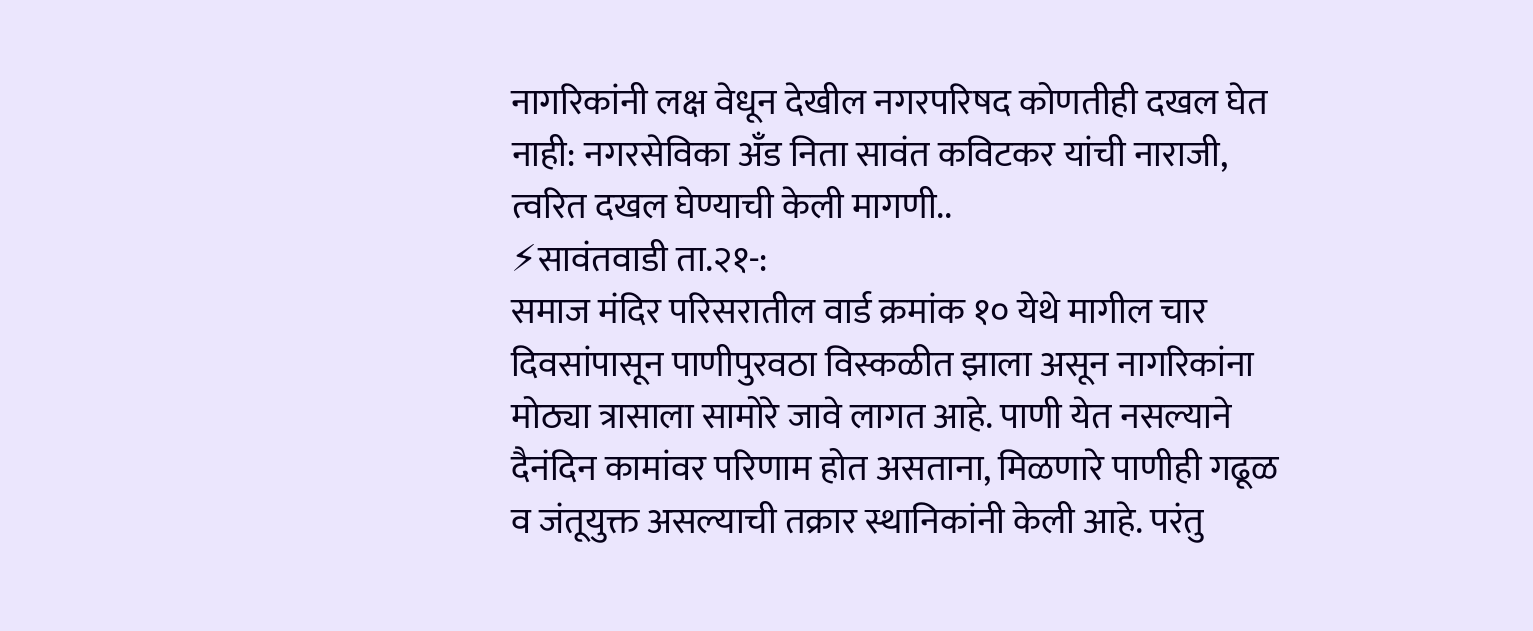नागरिकांनी लक्ष वेधून देखील नगरपरिषद कोणतीही दखल घेत नाही: नगरसेविका अँड निता सावंत कविटकर यांची नाराजी, त्वरित दखल घेण्याची केली मागणी..
⚡सावंतवाडी ता.२१-:
समाज मंदिर परिसरातील वार्ड क्रमांक १० येथे मागील चार दिवसांपासून पाणीपुरवठा विस्कळीत झाला असून नागरिकांना मोठ्या त्रासाला सामोरे जावे लागत आहे. पाणी येत नसल्याने दैनंदिन कामांवर परिणाम होत असताना, मिळणारे पाणीही गढूळ व जंतूयुक्त असल्याची तक्रार स्थानिकांनी केली आहे. परंतु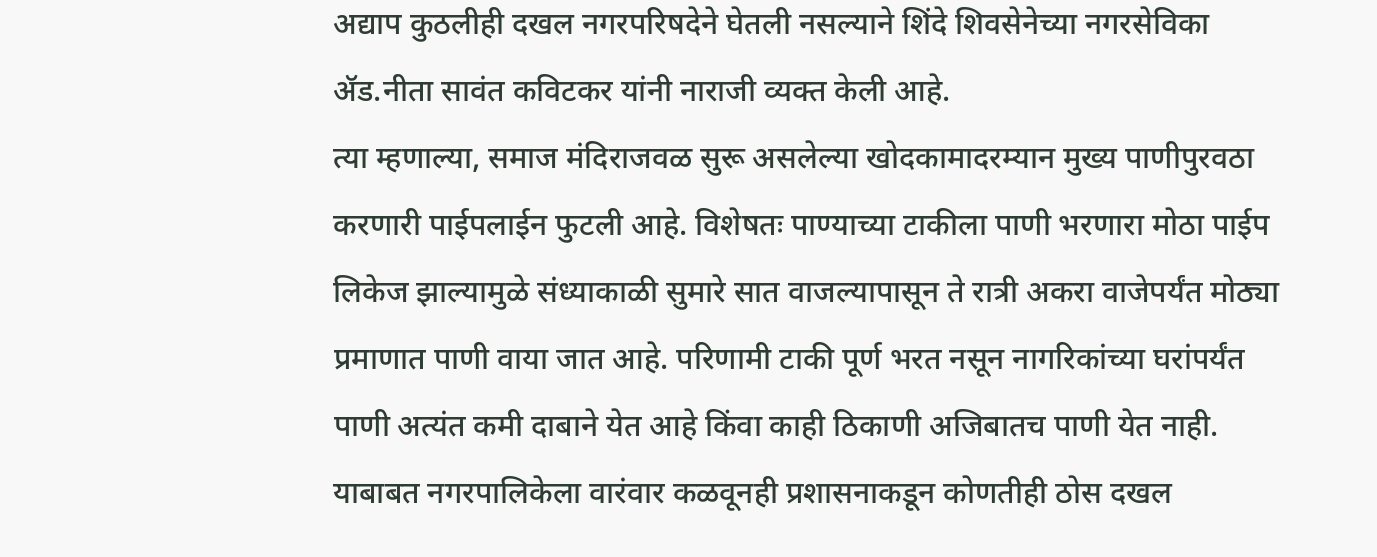अद्याप कुठलीही दखल नगरपरिषदेने घेतली नसल्याने शिंदे शिवसेनेच्या नगरसेविका ॲड.नीता सावंत कविटकर यांनी नाराजी व्यक्त केली आहे.
त्या म्हणाल्या, समाज मंदिराजवळ सुरू असलेल्या खोदकामादरम्यान मुख्य पाणीपुरवठा करणारी पाईपलाईन फुटली आहे. विशेषतः पाण्याच्या टाकीला पाणी भरणारा मोठा पाईप लिकेज झाल्यामुळे संध्याकाळी सुमारे सात वाजल्यापासून ते रात्री अकरा वाजेपर्यंत मोठ्या प्रमाणात पाणी वाया जात आहे. परिणामी टाकी पूर्ण भरत नसून नागरिकांच्या घरांपर्यंत पाणी अत्यंत कमी दाबाने येत आहे किंवा काही ठिकाणी अजिबातच पाणी येत नाही.
याबाबत नगरपालिकेला वारंवार कळवूनही प्रशासनाकडून कोणतीही ठोस दखल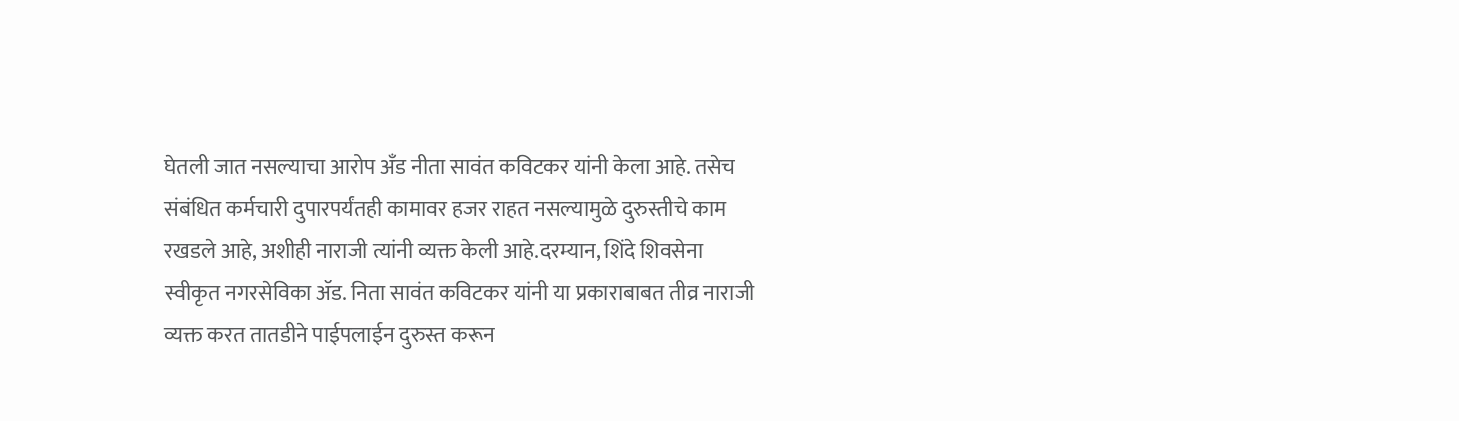घेतली जात नसल्याचा आरोप अँड नीता सावंत कविटकर यांनी केला आहे. तसेच संबंधित कर्मचारी दुपारपर्यंतही कामावर हजर राहत नसल्यामुळे दुरुस्तीचे काम रखडले आहे, अशीही नाराजी त्यांनी व्यक्त केली आहे.दरम्यान, शिंदे शिवसेना स्वीकृत नगरसेविका ॲड. निता सावंत कविटकर यांनी या प्रकाराबाबत तीव्र नाराजी व्यक्त करत तातडीने पाईपलाईन दुरुस्त करून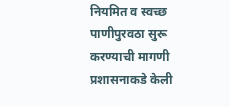नियमित व स्वच्छ पाणीपुरवठा सुरू करण्याची मागणी प्रशासनाकडे केली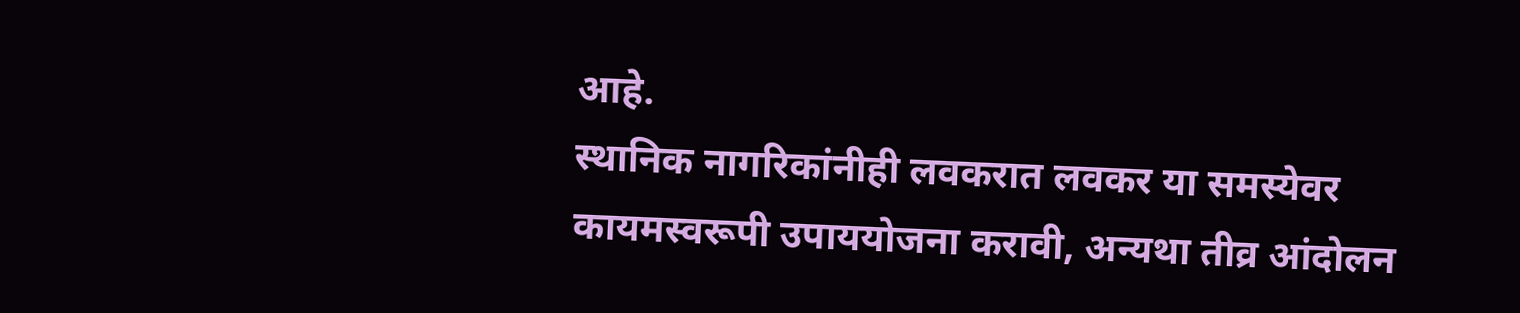आहे.
स्थानिक नागरिकांनीही लवकरात लवकर या समस्येवर कायमस्वरूपी उपाययोजना करावी, अन्यथा तीव्र आंदोलन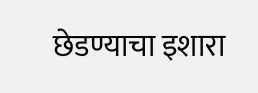छेडण्याचा इशारा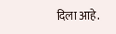दिला आहे.